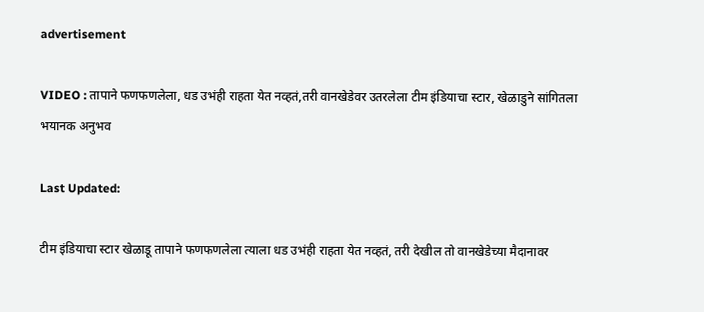advertisement

VIDEO : तापाने फणफणलेला, धड उभंही राहता येत नव्हतं,तरी वानखेडेवर उतरलेला टीम इंडियाचा स्टार, खेळाडुने सांगितला भयानक अनुभव

Last Updated:

टीम इंडियाचा स्टार खेळाडू तापाने फणफणलेला त्याला धड उभंही राहता येत नव्हतं, तरी देखील तो वानखेडेच्या मैदानावर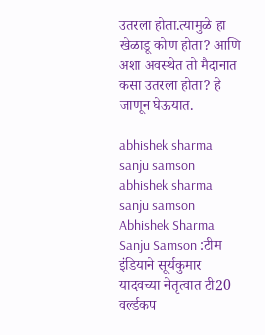उतरला होता.त्यामुळे हा खेळाडू कोण होता? आणि अशा अवस्थेत तो मैदानात कसा उतरला होता? हे जाणून घेऊयात.

abhishek sharma sanju samson
abhishek sharma sanju samson
Abhishek Sharma Sanju Samson :टीम इंडियाने सूर्यकुमार यादवच्या नेतृत्वात टी20 वर्ल्डकप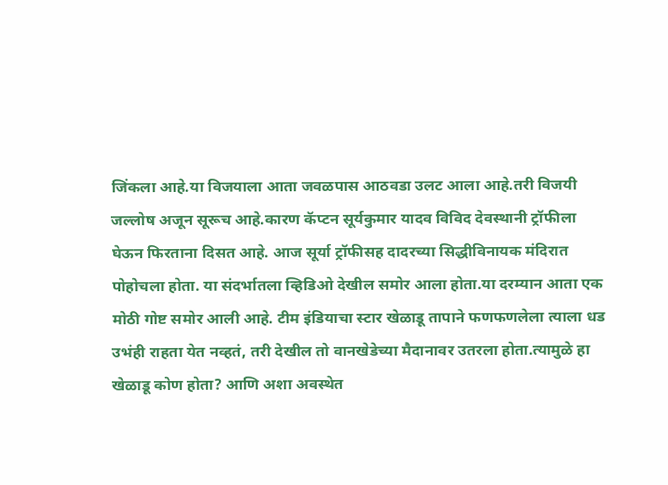जिंकला आहे.या विजयाला आता जवळपास आठवडा उलट आला आहे.तरी विजयी जल्लोष अजून सूरूच आहे.कारण कॅप्टन सूर्यकुमार यादव विविद देवस्थानी ट्रॉफीला घेऊन फिरताना दिसत आहे. आज सूर्या ट्रॉफीसह दादरच्या सिद्धीविनायक मंदिरात पोहोचला होता. या संदर्भातला व्हिडिओ देखील समोर आला होता.या दरम्यान आता एक मोठी गोष्ट समोर आली आहे. टीम इंडियाचा स्टार खेळाडू तापाने फणफणलेला त्याला धड उभंही राहता येत नव्हतं, तरी देखील तो वानखेडेच्या मैदानावर उतरला होता.त्यामुळे हा खेळाडू कोण होता? आणि अशा अवस्थेत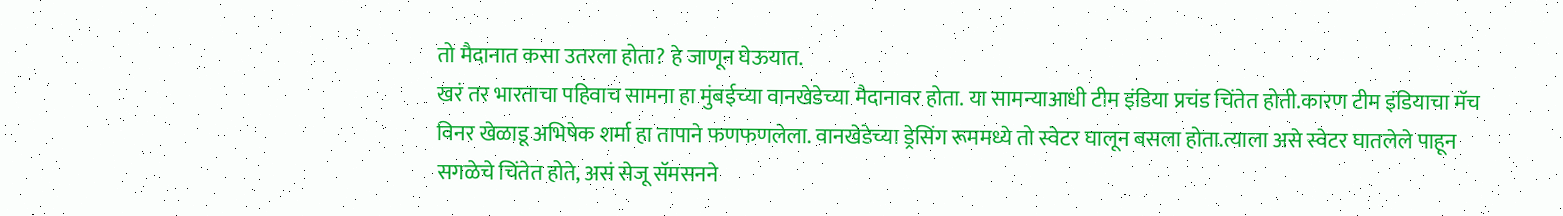तो मैदानात कसा उतरला होता? हे जाणून घेऊयात.
खरं तर भारताचा पहिवाच सामना हा मुंबईच्या वानखेडेच्या मैदानावर होता. या सामन्याआधी टीम इंडिया प्रचंड चिंतेत होती.कारण टीम इंडियाचा मॅच विनर खेळाडू अभिषेक शर्मा हा तापाने फणफणलेला. वानखेडेच्या ड्रेसिंग रूममध्ये तो स्वेटर घालून बसला होता.त्याला असे स्वेटर घातलेले पाहून सगळेचे चिंतेत होते, असं सेजू सॅमसनने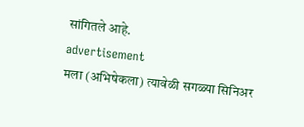सांगितले आहे.
advertisement
मला (अभिषेकला) त्यावेळी सगळ्या सिनिअर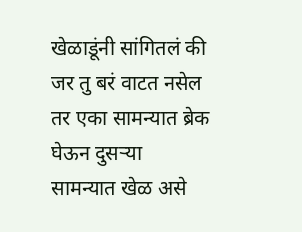खेळाडूंनी सांगितलं की जर तु बरं वाटत नसेल तर एका सामन्यात ब्रेक घेऊन दुसऱ्या सामन्यात खेळ असे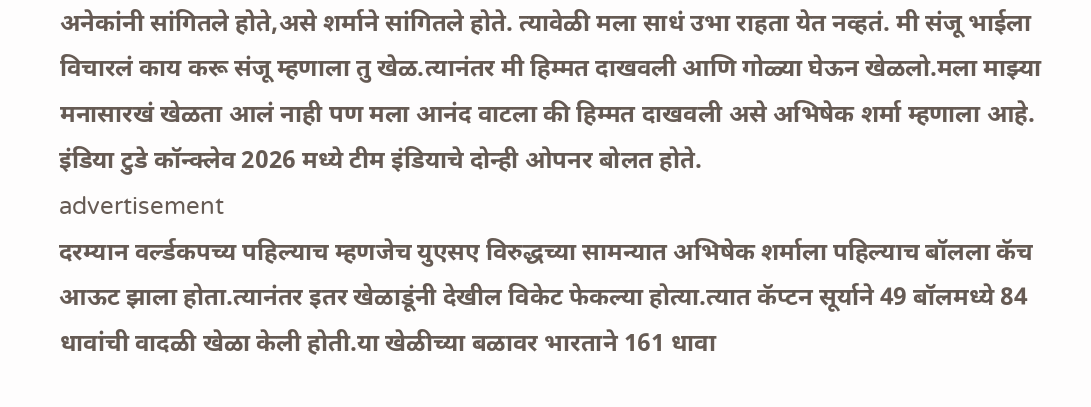अनेकांनी सांगितले होते,असे शर्माने सांगितले होते. त्यावेळी मला साधं उभा राहता येत नव्हतं. मी संजू भाईला विचारलं काय करू संजू म्हणाला तु खेळ.त्यानंतर मी हिम्मत दाखवली आणि गोळ्या घेऊन खेळलो.मला माझ्या मनासारखं खेळता आलं नाही पण मला आनंद वाटला की हिम्मत दाखवली असे अभिषेक शर्मा म्हणाला आहे. इंडिया टुडे कॉन्क्लेव 2026 मध्ये टीम इंडियाचे दोन्ही ओपनर बोलत होते.
advertisement
दरम्यान वर्ल्डकपच्य पहिल्याच म्हणजेच युएसए विरुद्धच्या सामन्यात अभिषेक शर्माला पहिल्याच बॉलला कॅच आऊट झाला होता.त्यानंतर इतर खेळाडूंनी देखील विकेट फेकल्या होत्या.त्यात कॅप्टन सूर्याने 49 बॉलमध्ये 84 धावांची वादळी खेळा केली होती.या खेळीच्या बळावर भारताने 161 धावा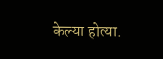केल्या होत्या.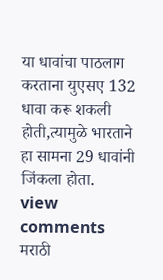या धावांचा पाठलाग करताना युएसए 132 धावा करू शकली होती,त्यामुळे भारताने हा सामना 29 धावांनी जिंकला होता.
view comments
मराठी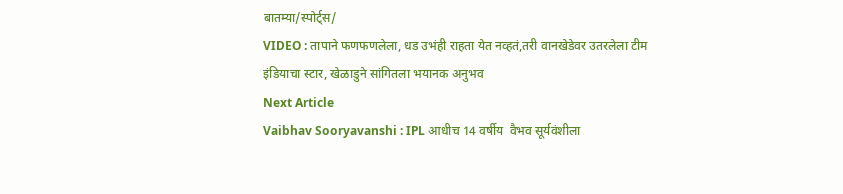बातम्या/स्पोर्ट्स/
VIDEO : तापाने फणफणलेला, धड उभंही राहता येत नव्हतं,तरी वानखेडेवर उतरलेला टीम इंडियाचा स्टार, खेळाडुने सांगितला भयानक अनुभव
Next Article
Vaibhav Sooryavanshi : IPL आधीच 14 वर्षीय  वैभव सूर्यवंशीला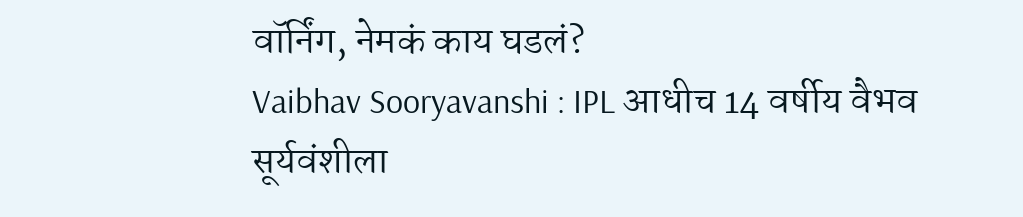वॉर्निंग, नेमकं काय घडलं?
Vaibhav Sooryavanshi : IPL आधीच 14 वर्षीय वैभव सूर्यवंशीला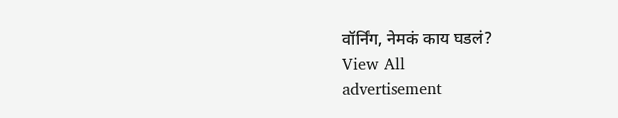वॉर्निंग, नेमकं काय घडलं?
View All
advertisement